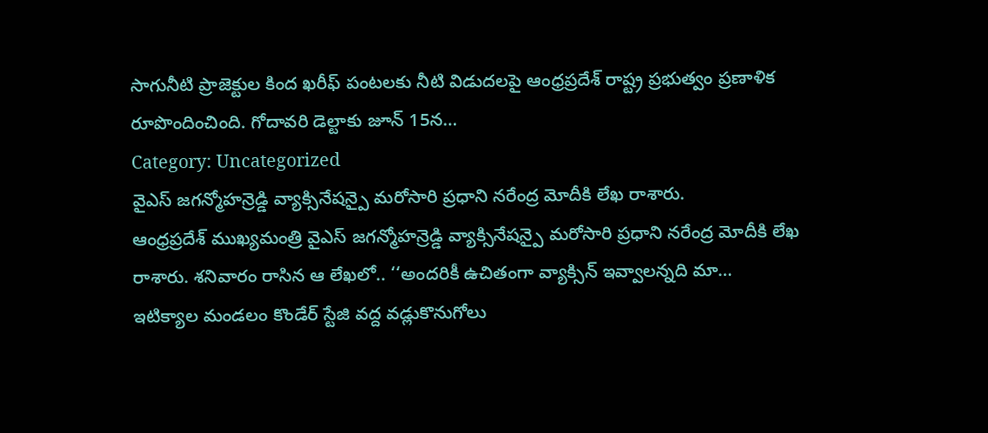సాగునీటి ప్రాజెక్టుల కింద ఖరీఫ్ పంటలకు నీటి విడుదలపై ఆంధ్రప్రదేశ్ రాష్ట్ర ప్రభుత్వం ప్రణాళిక రూపొందించింది. గోదావరి డెల్టాకు జూన్ 15న…
Category: Uncategorized
వైఎస్ జగన్మోహన్రెడ్డి వ్యాక్సినేషన్పై మరోసారి ప్రధాని నరేంద్ర మోదీకి లేఖ రాశారు.
ఆంధ్రప్రదేశ్ ముఖ్యమంత్రి వైఎస్ జగన్మోహన్రెడ్డి వ్యాక్సినేషన్పై మరోసారి ప్రధాని నరేంద్ర మోదీకి లేఖ రాశారు. శనివారం రాసిన ఆ లేఖలో.. ‘‘అందరికీ ఉచితంగా వ్యాక్సిన్ ఇవ్వాలన్నది మా…
ఇటిక్యాల మండలం కొండేర్ స్టేజి వద్ద వడ్లుకొనుగోలు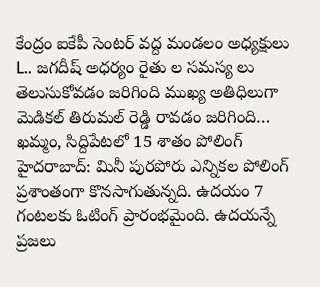కేంద్రం ఐకేపీ సెంటర్ వద్ద మండలం అధ్యక్షులు
L.. జగదీష్ అధర్యం రైతు ల సమస్య లు తెలుసుకోవడం జరిగింది ముఖ్య అతిధిలుగా మెడికల్ తిరుమల్ రెడ్డి రావడం జరిగింది…
ఖమ్మం, సిద్దిపేటలో 15 శాతం పోలింగ్
హైదరాబాద్: మినీ పురపోరు ఎన్నికల పోలింగ్ ప్రశాంతంగా కొనసాగుతున్నది. ఉదయం 7 గంటలకు ఓటింగ్ ప్రారంభమైంది. ఉదయన్నే ప్రజలు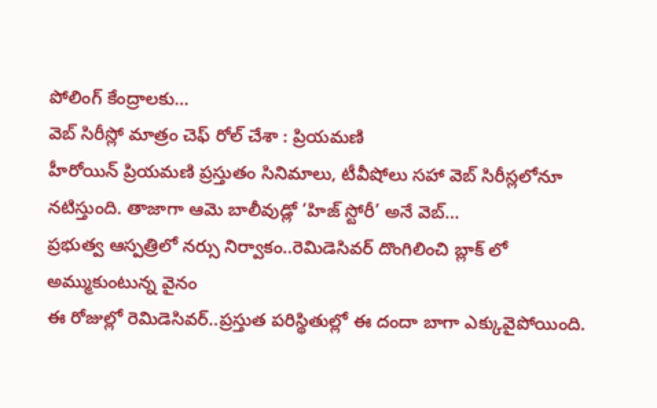పోలింగ్ కేంద్రాలకు…
వెబ్ సిరీస్లో మాత్రం చెఫ్ రోల్ చేశా : ప్రియమణి
హీరోయిన్ ప్రియమణి ప్రస్తుతం సినిమాలు, టీవీషోలు సహా వెబ్ సిరీస్లలోనూ నటిస్తుంది. తాజాగా ఆమె బాలీవుడ్లో ‘హిజ్ స్టోరీ’ అనే వెబ్…
ప్రభుత్వ ఆస్పత్రిలో నర్సు నిర్వాకం..రెమిడెసివర్ దొంగిలించి బ్లాక్ లో అమ్ముకుంటున్న వైనం
ఈ రోజుల్లో రెమిడెసివర్..ప్రస్తుత పరిస్థితుల్లో ఈ దందా బాగా ఎక్కువైపోయింది.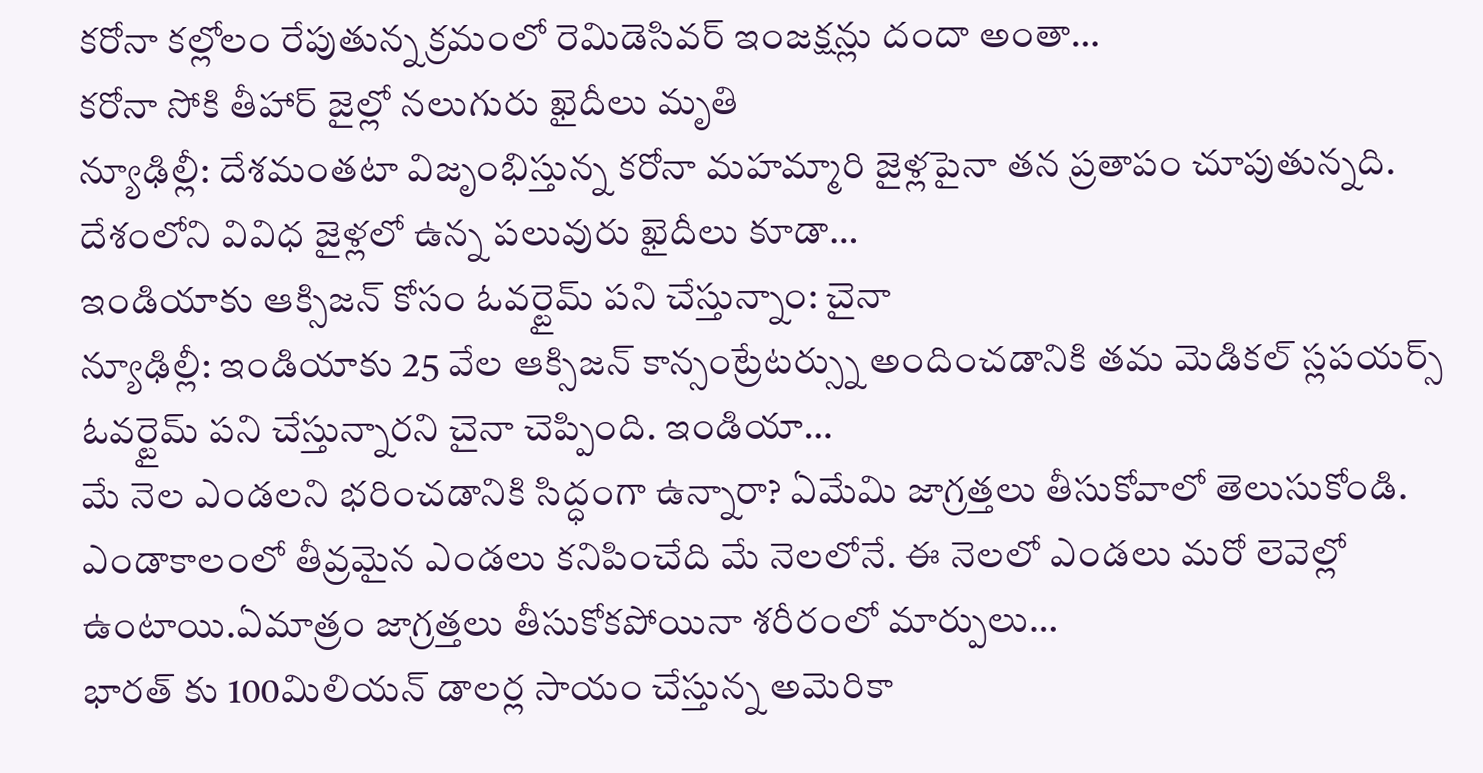కరోనా కల్లోలం రేపుతున్న క్రమంలో రెమిడెసివర్ ఇంజక్షన్లు దందా అంతా…
కరోనా సోకి తీహార్ జైల్లో నలుగురు ఖైదీలు మృతి
న్యూఢిల్లీ: దేశమంతటా విజృంభిస్తున్న కరోనా మహమ్మారి జైళ్లపైనా తన ప్రతాపం చూపుతున్నది. దేశంలోని వివిధ జైళ్లలో ఉన్న పలువురు ఖైదీలు కూడా…
ఇండియాకు ఆక్సిజన్ కోసం ఓవర్టైమ్ పని చేస్తున్నాం: చైనా
న్యూఢిల్లీ: ఇండియాకు 25 వేల ఆక్సిజన్ కాన్సంట్రేటర్స్ను అందించడానికి తమ మెడికల్ స్లపయర్స్ ఓవర్టైమ్ పని చేస్తున్నారని చైనా చెప్పింది. ఇండియా…
మే నెల ఎండలని భరించడానికి సిద్ధంగా ఉన్నారా? ఏమేమి జాగ్రత్తలు తీసుకోవాలో తెలుసుకోండి.
ఎండాకాలంలో తీవ్రమైన ఎండలు కనిపించేది మే నెలలోనే. ఈ నెలలో ఎండలు మరో లెవెల్లో ఉంటాయి.ఏమాత్రం జాగ్రత్తలు తీసుకోకపోయినా శరీరంలో మార్పులు…
భారత్ కు 100మిలియన్ డాలర్ల సాయం చేస్తున్న అమెరికా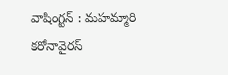వాషింగ్టన్ : మహమ్మారి కరోనావైరస్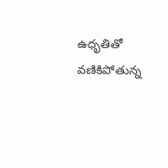ఉధృతితో వణికిపోతున్న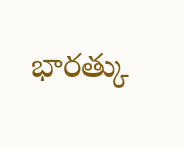భారత్కు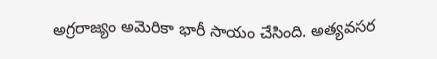అగ్రరాజ్యం అమెరికా భారీ సాయం చేసింది. అత్యవసర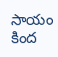సాయం కింద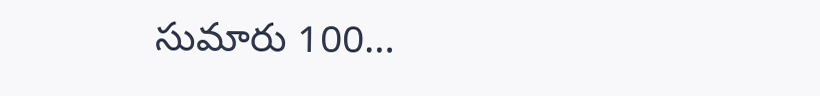సుమారు 100…